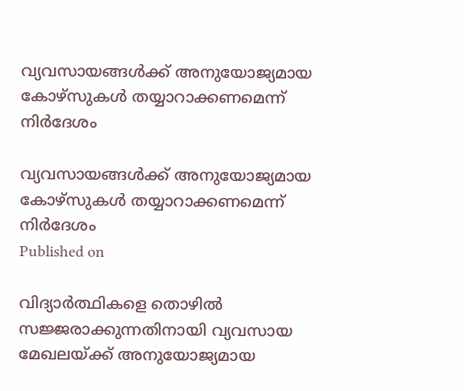വ്യവസായങ്ങള്‍ക്ക് അനുയോജ്യമായ കോഴ്സുകള്‍ തയ്യാറാക്കണമെന്ന് നിര്‍ദേശം

വ്യവസായങ്ങള്‍ക്ക് അനുയോജ്യമായ കോഴ്സുകള്‍ തയ്യാറാക്കണമെന്ന് നിര്‍ദേശം
Published on

വിദ്യാര്‍ത്ഥികളെ തൊഴില്‍ സജ്ജരാക്കുന്നതിനായി വ്യവസായ മേഖലയ്ക്ക് അനുയോജ്യമായ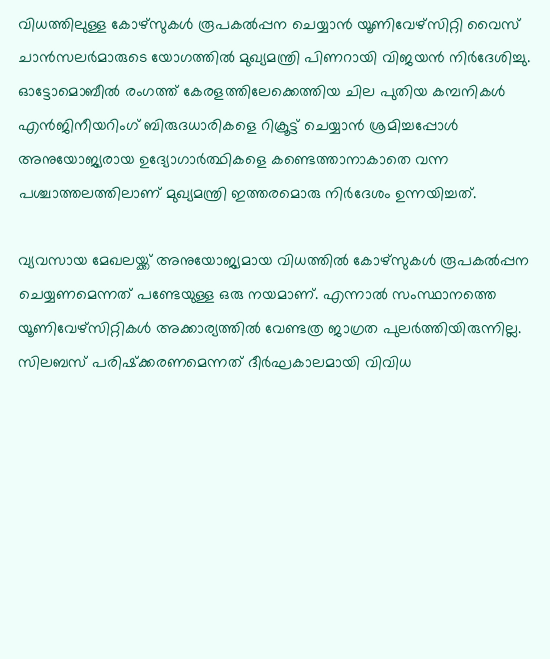വിധത്തിലുള്ള കോഴ്സുകള്‍ രൂപകല്‍പ്പന ചെയ്യാന്‍ യൂണിവേഴ്സിറ്റി വൈസ് ചാന്‍സലര്‍മാരുടെ യോഗത്തില്‍ മുഖ്യമന്ത്രി പിണറായി വിജയന്‍ നിര്‍ദേശിച്ചു. ഓട്ടോമൊബീല്‍ രംഗത്ത് കേരളത്തിലേക്കെത്തിയ ചില പുതിയ കമ്പനികള്‍ എന്‍ജിനീയറിംഗ് ബിരുദധാരികളെ റിക്രൂട്ട് ചെയ്യാന്‍ ശ്രമിച്ചപ്പോള്‍ അനുയോജ്യരായ ഉദ്യോഗാര്‍ത്ഥികളെ കണ്ടെത്താനാകാതെ വന്ന പശ്ചാത്തലത്തിലാണ് മുഖ്യമന്ത്രി ഇത്തരമൊരു നിര്‍ദേശം ഉന്നയിച്ചത്.

വ്യവസായ മേഖലയ്ക്ക് അനുയോജ്യമായ വിധത്തില്‍ കോഴ്സുകള്‍ രൂപകല്‍പ്പന ചെയ്യണമെന്നത് പണ്ടേയുള്ള ഒരു നയമാണ്. എന്നാല്‍ സംസ്ഥാനത്തെ യൂണിവേഴ്സിറ്റികള്‍ അക്കാര്യത്തില്‍ വേണ്ടത്ര ജാഗ്രത പുലര്‍ത്തിയിരുന്നില്ല. സിലബസ് പരിഷ്‌ക്കരണമെന്നത് ദീര്‍ഘകാലമായി വിവിധ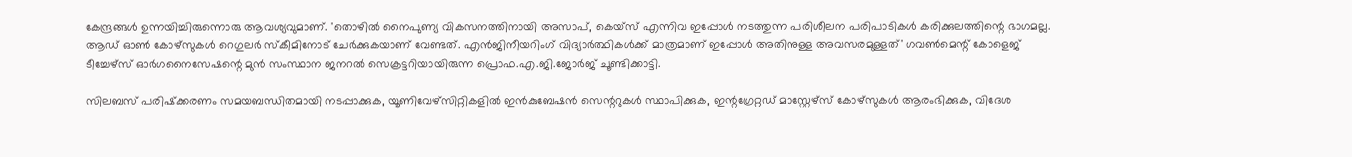കേന്ദ്രങ്ങള്‍ ഉന്നയിച്ചിരുന്നൊരു ആവശ്യവുമാണ്. 'തൊഴില്‍ നൈപുണ്യ വികസനത്തിനായി അസാപ്, കെയ്സ് എന്നിവ ഇപ്പോള്‍ നടത്തുന്ന പരിശീലന പരിപാടികള്‍ കരിക്കുലത്തിന്റെ ഭാഗമല്ല. ആഡ് ഓണ്‍ കോഴ്സുകള്‍ റെഗുലര്‍ സ്‌കീമിനോട് ചേര്‍ക്കുകയാണ് വേണ്ടത്. എന്‍ജിനീയറിംഗ് വിദ്യാര്‍ത്ഥികള്‍ക്ക് മാത്രമാണ് ഇപ്പോള്‍ അതിനുള്ള അവസരമുള്ളത്' ഗവണ്‍മെന്റ് കോളെജ് ടീച്ചേഴ്സ് ഓര്‍ഗനൈസേഷന്റെ മുന്‍ സംസ്ഥാന ജനറല്‍ സെക്രട്ടറിയായിരുന്ന പ്രൊഫ.എ.ജി.ജോര്‍ജ് ചൂണ്ടിക്കാട്ടി.

സിലബസ് പരിഷ്‌ക്കരണം സമയബന്ധിതമായി നടപ്പാക്കുക, യൂണിവേഴ്സിറ്റികളില്‍ ഇന്‍കുബേഷന്‍ സെന്ററുകള്‍ സ്ഥാപിക്കുക, ഇന്റഗ്രേറ്റഡ് മാസ്റ്റേഴ്സ് കോഴ്സുകള്‍ ആരംഭിക്കുക, വിദേശ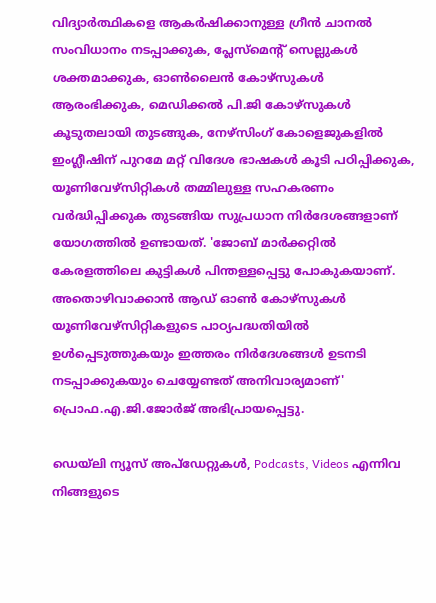വിദ്യാര്‍ത്ഥികളെ ആകര്‍ഷിക്കാനുള്ള ഗ്രീന്‍ ചാനല്‍ സംവിധാനം നടപ്പാക്കുക, പ്ലേസ്മെന്റ് സെല്ലുകള്‍ ശക്തമാക്കുക, ഓണ്‍ലൈന്‍ കോഴ്സുകള്‍ ആരംഭിക്കുക, മെഡിക്കല്‍ പി.ജി കോഴ്സുകള്‍ കൂടുതലായി തുടങ്ങുക, നേഴ്സിംഗ് കോളെജുകളില്‍ ഇംഗ്ലീഷിന് പുറമേ മറ്റ് വിദേശ ഭാഷകള്‍ കൂടി പഠിപ്പിക്കുക, യൂണിവേഴ്സിറ്റികള്‍ തമ്മിലുള്ള സഹകരണം വര്‍ദ്ധിപ്പിക്കുക തുടങ്ങിയ സുപ്രധാന നിര്‍ദേശങ്ങളാണ് യോഗത്തില്‍ ഉണ്ടായത്. 'ജോബ് മാര്‍ക്കറ്റില്‍ കേരളത്തിലെ കുട്ടികള്‍ പിന്തള്ളപ്പെട്ടു പോകുകയാണ്. അതൊഴിവാക്കാന്‍ ആഡ് ഓണ്‍ കോഴ്സുകള്‍ യൂണിവേഴ്സിറ്റികളുടെ പാഠ്യപദ്ധതിയില്‍ ഉള്‍പ്പെടുത്തുകയും ഇത്തരം നിര്‍ദേശങ്ങള്‍ ഉടനടി നടപ്പാക്കുകയും ചെയ്യേണ്ടത് അനിവാര്യമാണ്' പ്രൊഫ.എ.ജി.ജോര്‍ജ് അഭിപ്രായപ്പെട്ടു.

ഡെയ്‌ലി ന്യൂസ് അപ്‌ഡേറ്റുകള്‍, Podcasts, Videos എന്നിവ നിങ്ങളുടെ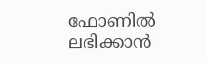ഫോണിൽ ലഭിക്കാൻ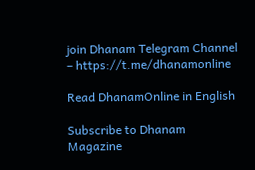join Dhanam Telegram Channel – https://t.me/dhanamonline

Read DhanamOnline in English

Subscribe to Dhanam Magazine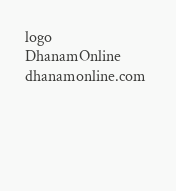logo
DhanamOnline
dhanamonline.com